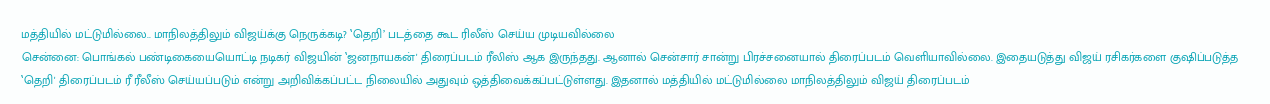மத்தியில் மட்டுமில்லை.. மாநிலத்திலும் விஜய்க்கு நெருக்கடி? ‛தெறி’ படத்தை கூட ரிலீஸ் செய்ய முடியவில்லை
சென்னை: பொங்கல் பண்டிகையையொட்டி நடிகர் விஜயின் ‛ஜனநாயகன்' திரைப்படம் ரீலிஸ் ஆக இருந்தது. ஆனால் சென்சார் சான்று பிரச்சனையால் திரைப்படம் வெளியாவில்லை. இதையடுத்து விஜய் ரசிகர்களை குஷிப்படுத்த ‛தெறி' திரைப்படம் ரீ ரீலீஸ் செய்யப்படும் என்று அறிவிக்கப்பட்ட நிலையில் அதுவும் ஒத்திவைக்கப்பட்டுள்ளது. இதனால் மத்தியில் மட்டுமில்லை மாநிலத்திலும் விஜய் திரைப்படம்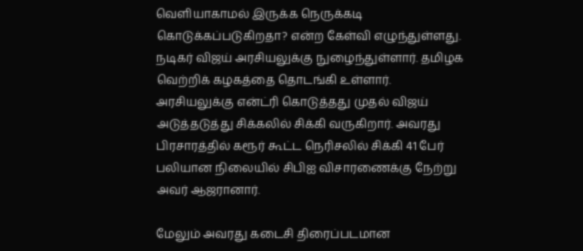வெளியாகாமல் இருக்க நெருக்கடி கொடுக்கப்படுகிறதா? என்ற கேள்வி எழுந்துள்ளது.
நடிகர் விஜய் அரசியலுக்கு நுழைந்துள்ளார். தமிழக வெற்றிக் கழகத்தை தொடங்கி உள்ளார். அரசியலுக்கு என்ட்ரி கொடுத்தது முதல் விஜய் அடுத்தடுத்து சிக்கலில் சிக்கி வருகிறார். அவரது பிரசாரத்தில் கரூர் கூட்ட நெரிசலில் சிக்கி 41 பேர் பலியான நிலையில் சிபிஐ விசாரணைக்கு நேற்று அவர் ஆஜரானார்.

மேலும் அவரது கடைசி திரைப்படமான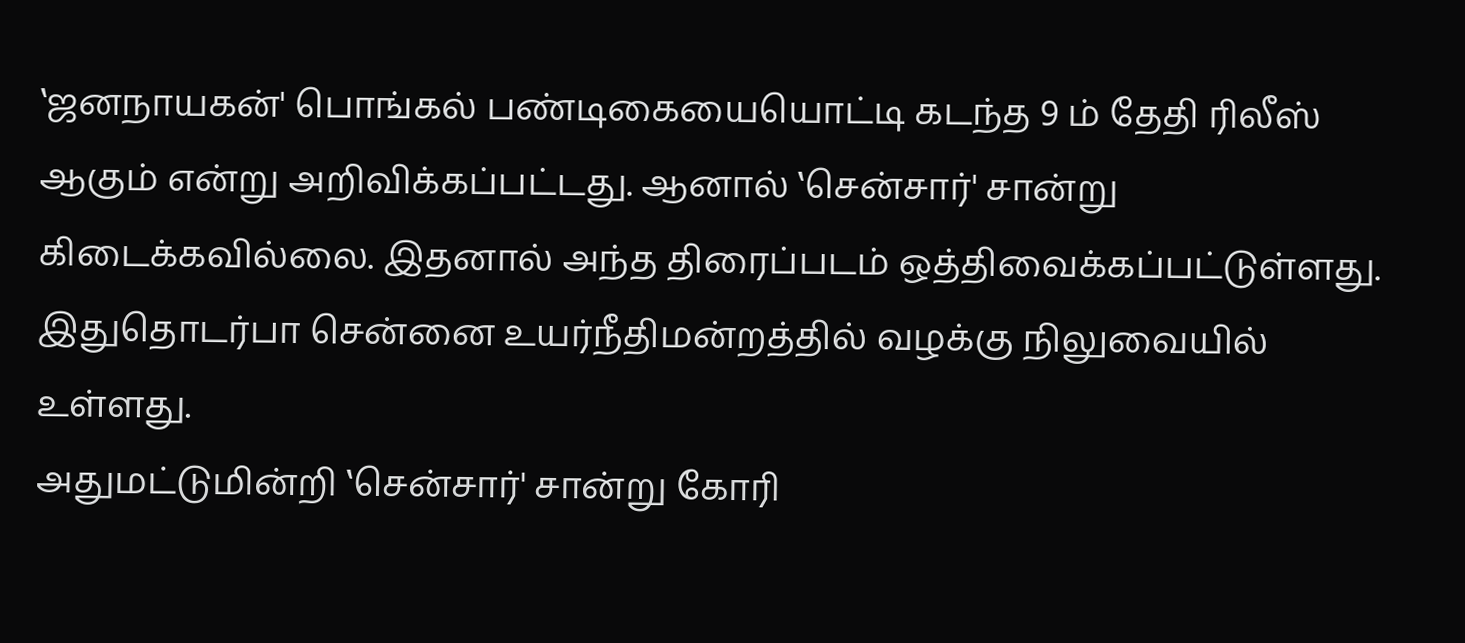‛ஜனநாயகன்' பொங்கல் பண்டிகையையொட்டி கடந்த 9 ம் தேதி ரிலீஸ் ஆகும் என்று அறிவிக்கப்பட்டது. ஆனால் ‛சென்சார்' சான்று கிடைக்கவில்லை. இதனால் அந்த திரைப்படம் ஒத்திவைக்கப்பட்டுள்ளது. இதுதொடர்பா சென்னை உயர்நீதிமன்றத்தில் வழக்கு நிலுவையில் உள்ளது.
அதுமட்டுமின்றி ‛சென்சார்' சான்று கோரி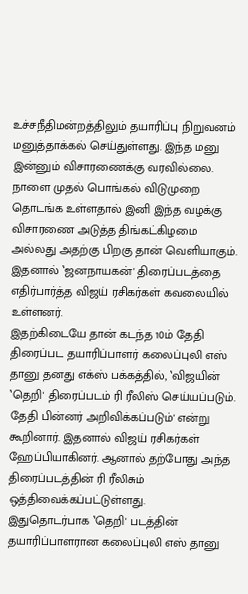உச்சநீதிமன்றத்திலும் தயாரிப்பு நிறுவனம் மனுத்தாக்கல் செய்துள்ளது. இந்த மனு இன்னும் விசாரணைக்கு வரவில்லை. நாளை முதல் பொங்கல் விடுமுறை தொடங்க உள்ளதால் இனி இந்த வழக்கு விசாரணை அடுத்த திங்கட்கிழமை அல்லது அதற்கு பிறகு தான் வெளியாகும். இதனால் ‛ஜனநாயகன்' திரைப்படத்தை எதிர்பார்த்த விஜய் ரசிகர்கள் கவலையில் உள்ளனர்.
இதற்கிடையே தான் கடந்த 10ம் தேதி திரைப்பட தயாரிப்பாளர் கலைப்புலி எஸ் தானு தனது எக்ஸ் பக்கத்தில், ‛விஜயின் ‛தெறி' திரைப்படம் ரி ரீலிஸ் செய்யப்படும். தேதி பின்னர் அறிவிக்கப்படும்' என்று கூறினார். இதனால் விஜய் ரசிகர்கள் ஹேப்பியாகினர். ஆனால் தற்போது அந்த திரைப்படத்தின் ரி ரீலிசும் ஒத்திவைக்கப்பட்டுள்ளது.
இதுதொடர்பாக ‛தெறி' படத்தின் தயாரிப்பாளரான கலைப்புலி எஸ் தானு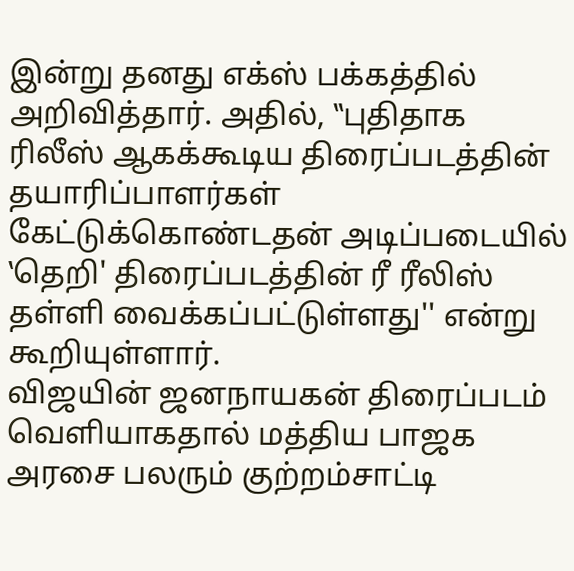இன்று தனது எக்ஸ் பக்கத்தில் அறிவித்தார். அதில், ‛‛புதிதாக ரிலீஸ் ஆகக்கூடிய திரைப்படத்தின் தயாரிப்பாளர்கள் கேட்டுக்கொண்டதன் அடிப்படையில் ‛தெறி' திரைப்படத்தின் ரீ ரீலிஸ் தள்ளி வைக்கப்பட்டுள்ளது'' என்று கூறியுள்ளார்.
விஜயின் ஜனநாயகன் திரைப்படம் வெளியாகதால் மத்திய பாஜக அரசை பலரும் குற்றம்சாட்டி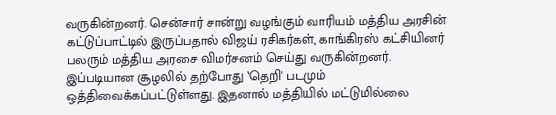வருகின்றனர். சென்சார் சான்று வழங்கும் வாரியம் மத்திய அரசின் கட்டுப்பாட்டில் இருப்பதால் விஜய் ரசிகர்கள், காங்கிரஸ் கட்சியினர் பலரும் மத்திய அரசை விமர்சனம் செய்து வருகின்றனர். இப்படியான சூழலில் தற்போது ‛தெறி' படமும் ஒத்திவைக்கப்பட்டுள்ளது. இதனால் மத்தியில் மட்டுமில்லை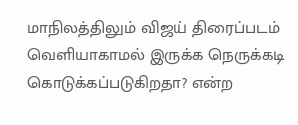மாநிலத்திலும் விஜய் திரைப்படம் வெளியாகாமல் இருக்க நெருக்கடி கொடுக்கப்படுகிறதா? என்ற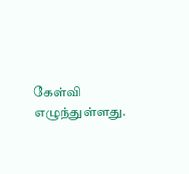கேள்வி எழுந்துள்ளது.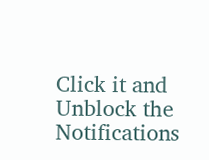Click it and Unblock the Notifications